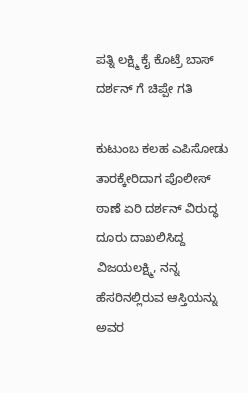ಪತ್ನಿ ಲಕ್ಷ್ಮಿ ಕೈ ಕೊಟ್ರೆ ಬಾಸ್ ದರ್ಶನ್ ಗೆ ಚಿಪ್ಪೇ ಗತಿ

ಕುಟುಂಬ ಕಲಹ ಎಪಿಸೋಡು ತಾರಕ್ಕೇರಿದಾಗ ಪೊಲೀಸ್ ಠಾಣೆ ಏರಿ ದರ್ಶನ್ ವಿರುದ್ಧ ದೂರು ದಾಖಲಿಸಿದ್ದ ವಿಜಯಲಕ್ಷ್ಮಿ, ನನ್ನ ಹೆಸರಿನಲ್ಲಿರುವ ಆಸ್ತಿಯನ್ನು ಅವರ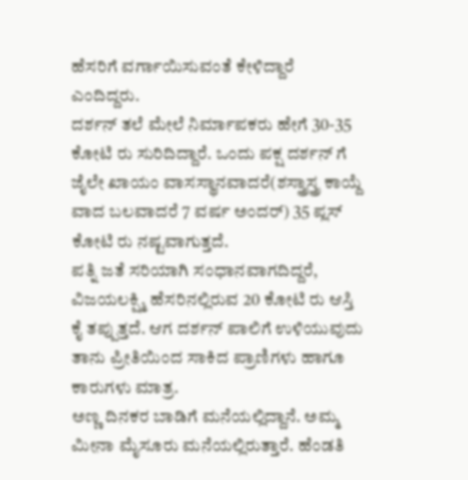ಹೆಸರಿಗೆ ವರ್ಗಾಯಿಸುವಂತೆ ಕೇಳಿದ್ದಾರೆ ಎಂದಿದ್ದರು.
ದರ್ಶನ್ ತಲೆ ಮೇಲೆ ನಿರ್ಮಾಪಕರು ಹೇಗೆ 30-35 ಕೋಟಿ ರು ಸುರಿದಿದ್ದಾರೆ. ಒಂದು ಪಕ್ಷ ದರ್ಶನ್ ಗೆ ಜೈಲೇ ಖಾಯಂ ವಾಸಸ್ಥಾನವಾದರೆ(ಶಸ್ತ್ರಾಸ್ತ್ರ ಕಾಯ್ದೆ ವಾದ ಬಲವಾದರೆ 7 ವರ್ಷ ಅಂದರ್) 35 ಪ್ಲಸ್ ಕೋಟಿ ರು ನಷ್ಟವಾಗುತ್ತದೆ.
ಪತ್ನಿ ಜತೆ ಸರಿಯಾಗಿ ಸಂಧಾನವಾಗದಿದ್ದರೆ, ವಿಜಯಲಕ್ಷ್ಮಿ ಹೆಸರಿನಲ್ಲಿರುವ 20 ಕೋಟಿ ರು ಆಸ್ತಿ ಕೈ ತಪ್ಪುತ್ತದೆ. ಆಗ ದರ್ಶನ್ ಪಾಲಿಗೆ ಉಳಿಯುವುದು ತಾನು ಪ್ರೀತಿಯಿಂದ ಸಾಕಿದ ಪ್ರಾಣಿಗಳು ಹಾಗೂ ಕಾರುಗಳು ಮಾತ್ರ.
ಅಣ್ಣ ದಿನಕರ ಬಾಡಿಗೆ ಮನೆಯಲ್ಲಿದ್ದಾನೆ. ಅಮ್ಮ ಮೀನಾ ಮೈಸೂರು ಮನೆಯಲ್ಲಿರುತ್ತಾರೆ. ಹೆಂಡತಿ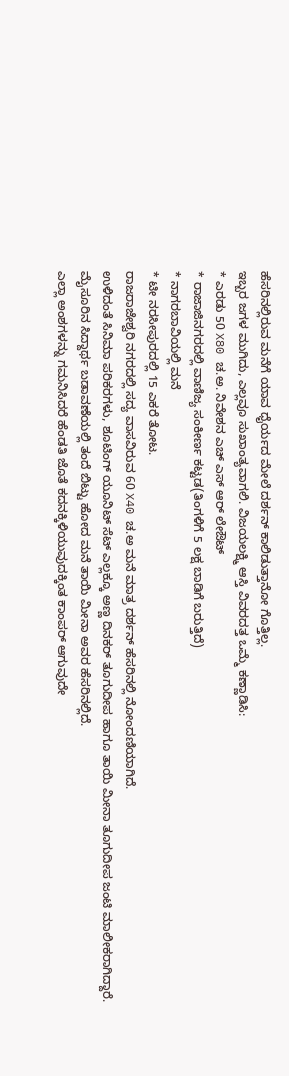ಹೆಸರಿನಲ್ಲಿರುವ ಮನೆಗೆ ಯಾವ ಧೈರ್ಯದ ಮೇಲೆ ದರ್ಶನ್ ಕಾಲಿಡುತ್ತಾನೋ ಗೊತ್ತಿಲ್ಲ.
ಇಬ್ಬರ ಜಗಳ ಮುಗಿದು, ಎಲ್ಲವೂ ಸುಖಾಂತ್ಯವಾಗಲಿ. ವಿಜಯಲಕ್ಷ್ಮಿ ಆಸ್ತಿ ವಿವರದತ್ತ ಒಮ್ಮೆ ಕಣ್ಣಾಡಿಸಿ:
* ಎರಡು 50 X80 ಚ.ಅ. ನಿವೇಶನ ಎಚ್ ಎಸ್ ಆರ್ ಲೇಔಟ್
* ರಾಜಾಜಿನಗರದಲ್ಲಿ ವಾಣಿಜ್ಯ ಸಂಕೀರ್ಣ ಕಟ್ಟಡ(ತಿಂಗಳಿಗೆ 5 ಲಕ್ಷ ಬಾಡಿಗೆ ಬರುತ್ತಿದೆ)
* ನಾಗರಬಾವಿಯಲ್ಲಿ ಮನೆ
* ಟೀ ನರಸೀಪುರದಲ್ಲಿ 15 ಎಕರೆ ತೋಟ.
ರಾಜರಾಜೇಶ್ವರಿ ನಗರದಲ್ಲಿ ಸದ್ಯ ವಾಸವಿರುವ 60 X40 ಚ.ಅ ಮನೆ ಮಾತ್ರ ದರ್ಶನ್ ಹೆಸರಿನಲ್ಲಿ ನೋಂದಣಿಯಾಗಿದೆ.
ಉಳಿದಂತೆ ಸಿನಿಮಾ ಪರಿಕರಗಳು, ಶೂಟಿಂಗ್ ಯೂನಿಟ್ ಸೆಟ್ ಎಲ್ಲಕ್ಕೂ ಅಣ್ಣ ದಿನಕರ್ ತೂಗುದೀಪ ಹಾಗೂ ತಾಯಿ ಮೀನಾ ತೂಗುದೀಪ ಜಂಟಿ ಮಾಲೀಕರಾಗಿದ್ದಾರೆ.
ಮೈಸೂರಿನ ಸಿದ್ದಾರ್ಥ ಬಡಾವಣೆಯಲ್ಲಿ ತಂದೆ ಬಿಟ್ಟು ಹೋದ ಮನೆ ತಾಯಿ ಮೀನಾ ಅವರ ಹೆಸರಿನಲ್ಲಿದೆ.
ಎಲ್ಲಾ ಅಂಶಗಳನ್ನು ಗಮನಿಸಿದರೆ ಹೆಂಡತಿ ಜೊತೆ ಕದನಕ್ಕಿಳಿಯುವುದಕ್ಕಿಂತ ಕಾಂಪರ್ ಆಗುವುದೇ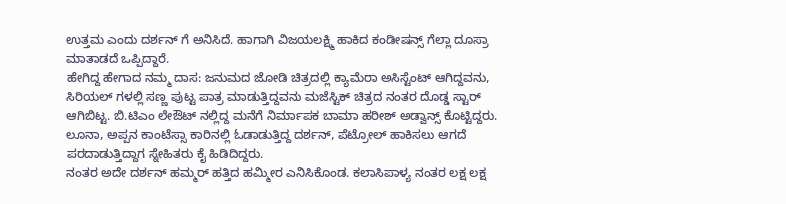ಉತ್ತಮ ಎಂದು ದರ್ಶನ್ ಗೆ ಅನಿಸಿದೆ. ಹಾಗಾಗಿ ವಿಜಯಲಕ್ಷ್ಮಿ ಹಾಕಿದ ಕಂಡೀಷನ್ಸ್ ಗೆಲ್ಲಾ ದೂಸ್ರಾ ಮಾತಾಡದೆ ಒಪ್ಪಿದ್ದಾರೆ.
ಹೇಗಿದ್ದ ಹೇಗಾದ ನಮ್ಮ ದಾಸ: ಜನುಮದ ಜೋಡಿ ಚಿತ್ರದಲ್ಲಿ ಕ್ಯಾಮೆರಾ ಅಸಿಸ್ಟೆಂಟ್ ಆಗಿದ್ದವನು, ಸಿರಿಯಲ್ ಗಳಲ್ಲಿ ಸಣ್ಣ ಪುಟ್ಟ ಪಾತ್ರ ಮಾಡುತ್ತಿದ್ದವನು ಮಜೆಸ್ಟಿಕ್ ಚಿತ್ರದ ನಂತರ ದೊಡ್ಡ ಸ್ಟಾರ್ ಆಗಿಬಿಟ್ಟ. ಬಿ.ಟಿಎಂ ಲೇಔಟ್ ನಲ್ಲಿದ್ದ ಮನೆಗೆ ನಿರ್ಮಾಪಕ ಬಾಮಾ ಹರೀಶ್ ಅಡ್ವಾನ್ಸ್ ಕೊಟ್ಟಿದ್ದರು.
ಲೂನಾ, ಅಪ್ಪನ ಕಾಂಟೆಸ್ಸಾ ಕಾರಿನಲ್ಲಿ ಓಡಾಡುತ್ತಿದ್ದ ದರ್ಶನ್, ಪೆಟ್ರೋಲ್ ಹಾಕಿಸಲು ಆಗದೆ ಪರದಾಡುತ್ತಿದ್ದಾಗ ಸ್ನೇಹಿತರು ಕೈ ಹಿಡಿದಿದ್ದರು.
ನಂತರ ಅದೇ ದರ್ಶನ್ ಹಮ್ಮರ್ ಹತ್ತಿದ ಹಮ್ಮೀರ ಎನಿಸಿಕೊಂಡ. ಕಲಾಸಿಪಾಳ್ಯ ನಂತರ ಲಕ್ಷ ಲಕ್ಷ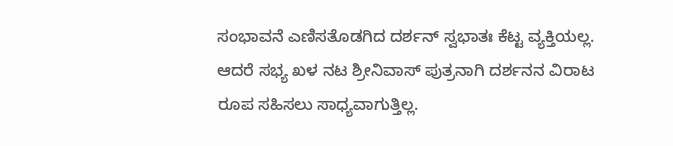ಸಂಭಾವನೆ ಎಣಿಸತೊಡಗಿದ ದರ್ಶನ್ ಸ್ವಭಾತಃ ಕೆಟ್ಟ ವ್ಯಕ್ತಿಯಲ್ಲ.
ಆದರೆ ಸಭ್ಯ ಖಳ ನಟ ಶ್ರೀನಿವಾಸ್ ಪುತ್ರನಾಗಿ ದರ್ಶನನ ವಿರಾಟ ರೂಪ ಸಹಿಸಲು ಸಾಧ್ಯವಾಗುತ್ತಿಲ್ಲ.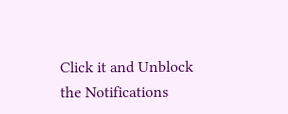Click it and Unblock the Notifications